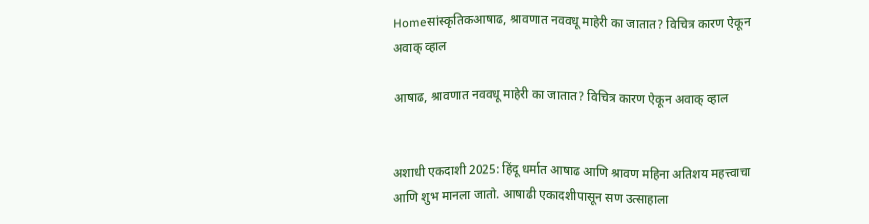Homeसांस्कृतिकआषाढ, श्रावणात नववधू माहेरी का जातात? विचित्र कारण ऐकून अवाक् व्हाल

आषाढ, श्रावणात नववधू माहेरी का जातात? विचित्र कारण ऐकून अवाक् व्हाल


अशाधी एकदाशी 2025: हिंदू धर्मात आषाढ आणि श्रावण महिना अतिशय महत्त्वाचा आणि शुभ मानला जातो. आषाढी एकादशीपासून सण उत्साहाला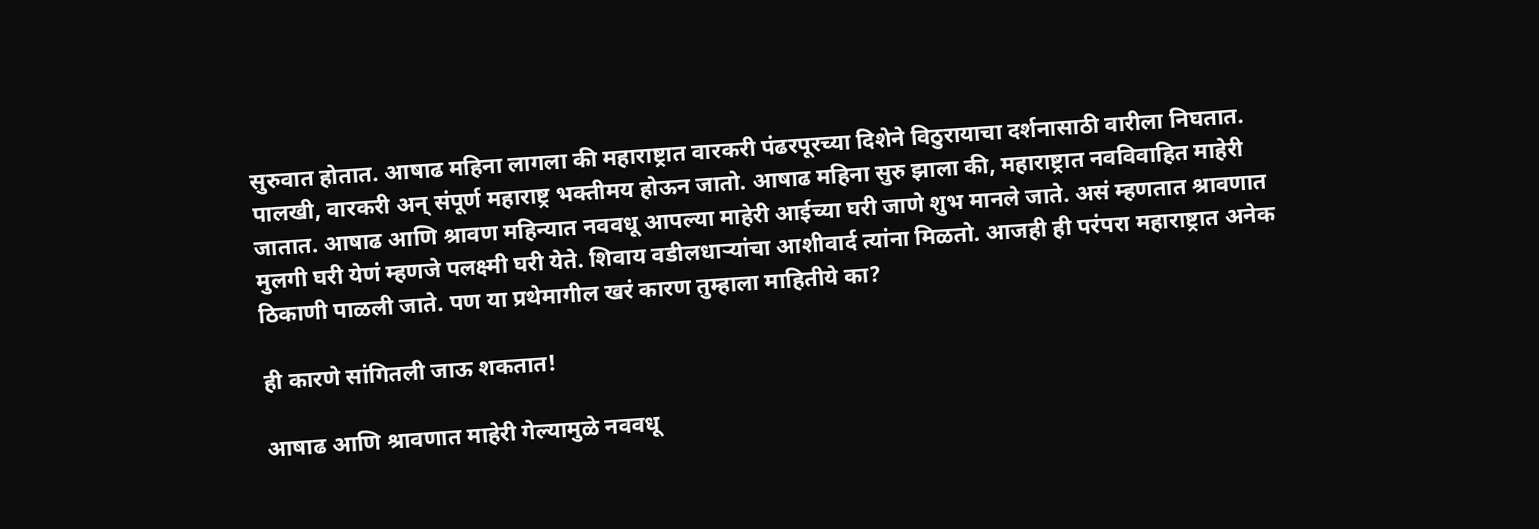सुरुवात होतात. आषाढ महिना लागला की महाराष्ट्रात वारकरी पंढरपूरच्या दिशेने विठुरायाचा दर्शनासाठी वारीला निघतात. पालखी, वारकरी अन् संपूर्ण महाराष्ट्र भक्तीमय होऊन जातो. आषाढ महिना सुरु झाला की, महाराष्ट्रात नवविवाहित माहेरी जातात. आषाढ आणि श्रावण महिन्यात नववधू आपल्या माहेरी आईच्या घरी जाणे शुभ मानले जाते. असं म्हणतात श्रावणात मुलगी घरी येणं म्हणजे पलक्ष्मी घरी येते. शिवाय वडीलधाऱ्यांचा आशीवार्द त्यांना मिळतो. आजही ही परंपरा महाराष्ट्रात अनेक ठिकाणी पाळली जाते. पण या प्रथेमागील खरं कारण तुम्हाला माहितीये का?

ही कारणे सांगितली जाऊ शकतात!

आषाढ आणि श्रावणात माहेरी गेल्यामुळे नववधू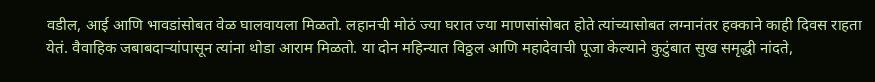वडील, आई आणि भावडांसोबत वेळ घालवायला मिळतो. लहानची मोठं ज्या घरात ज्या माणसांसोबत होते त्यांच्यासोबत लग्नानंतर हक्काने काही दिवस राहता येतं. वैवाहिक जबाबदाऱ्यांपासून त्यांना थोडा आराम मिळतो. या दोन महिन्यात विठ्ठल आणि महादेवाची पूजा केल्याने कुटुंबात सुख समृद्धी नांदते,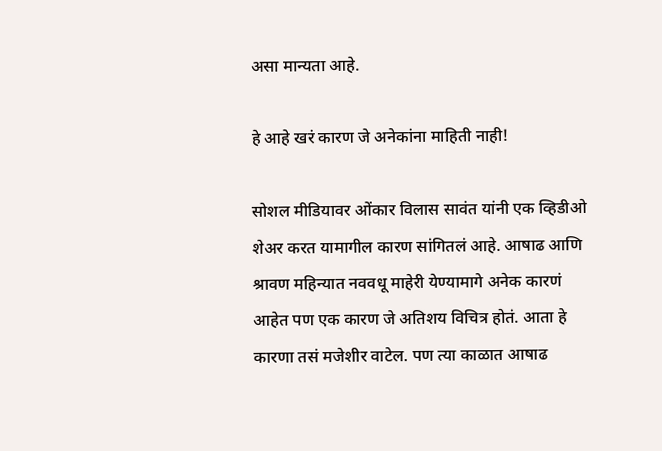असा मान्यता आहे.

हे आहे खरं कारण जे अनेकांना माहिती नाही!

सोशल मीडियावर ओंकार विलास सावंत यांनी एक व्हिडीओ शेअर करत यामागील कारण सांगितलं आहे. आषाढ आणि श्रावण महिन्यात नववधू माहेरी येण्यामागे अनेक कारणं आहेत पण एक कारण जे अतिशय विचित्र होतं. आता हे कारणा तसं मजेशीर वाटेल. पण त्या काळात आषाढ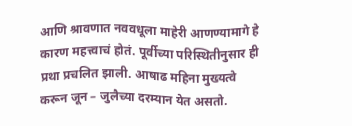आणि श्रावणात नववधूला माहेरी आणण्यामागे हे कारण महत्त्वाचं होतं. पूर्वीच्या परिस्थितीनुसार ही प्रथा प्रचलित झाली. आषाढ महिना मुख्यत्वे करून जून – जुलैच्या दरम्यान येत असतो.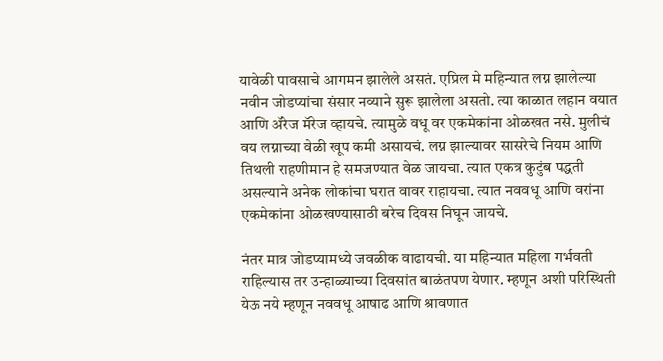यावेळी पावसाचे आगमन झालेले असतं. एप्रिल मे महिन्यात लग्न झालेल्या नवीन जोडप्यांचा संसार नव्याने सुरू झालेला असतो. त्या काळात लहान वयात आणि ॲरेज मॅरेज व्हायचे. त्यामुळे वधू वर एकमेकांना ओळखत नसे. मुलीचं वय लग्नाच्या वेळी खूप कमी असायचं. लग्न झाल्यावर सासरेचे नियम आणि तिथली राहणीमान हे समजण्यात वेळ जायचा. त्यात एकत्र कुटुंब पद्धती असल्याने अनेक लोकांचा घरात वावर राहायचा. त्यात नववधू आणि वरांना एकमेकांना ओळखण्यासाठी बरेच दिवस निघून जायचे.

नंतर मात्र जोडप्यामध्ये जवळीक वाढायची. या महिन्यात महिला गर्भवती राहिल्यास तर उन्हाळ्याच्या दिवसांत बाळंतपण येणार. म्हणून अशी परिस्थिती येऊ नये म्हणून नववधू आषाढ आणि श्रावणात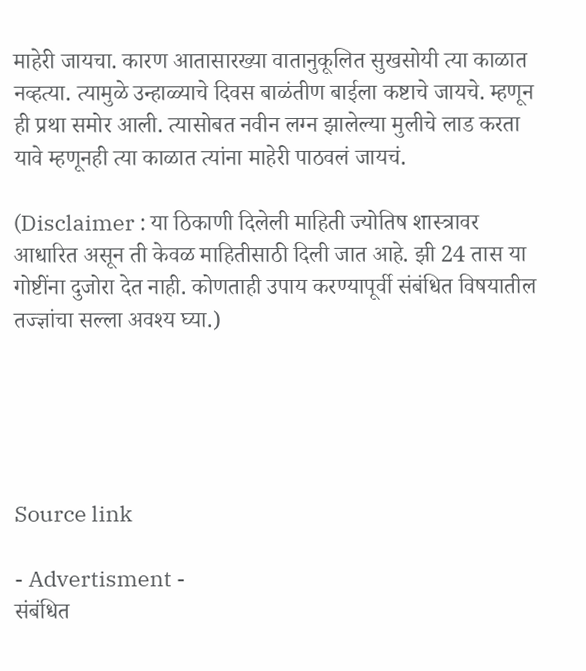माहेरी जायचा. कारण आतासारख्या वातानुकूलित सुखसोयी त्या काळात नव्हत्या. त्यामुळे उन्हाळ्याचे दिवस बाळंतीण बाईला कष्टाचे जायचे. म्हणून ही प्रथा समोर आली. त्यासोबत नवीन लग्न झालेल्या मुलीचे लाड करता यावे म्हणूनही त्या काळात त्यांना माहेरी पाठवलं जायचं.

(Disclaimer : या ठिकाणी दिलेली माहिती ज्योतिष शास्त्रावर आधारित असून ती केवळ माहितीसाठी दिली जात आहे. झी 24 तास या गोष्टींना दुजोरा देत नाही. कोणताही उपाय करण्यापूर्वी संबंधित विषयातील तज्ज्ञांचा सल्ला अवश्य घ्या.)





Source link

- Advertisment -
संबंधित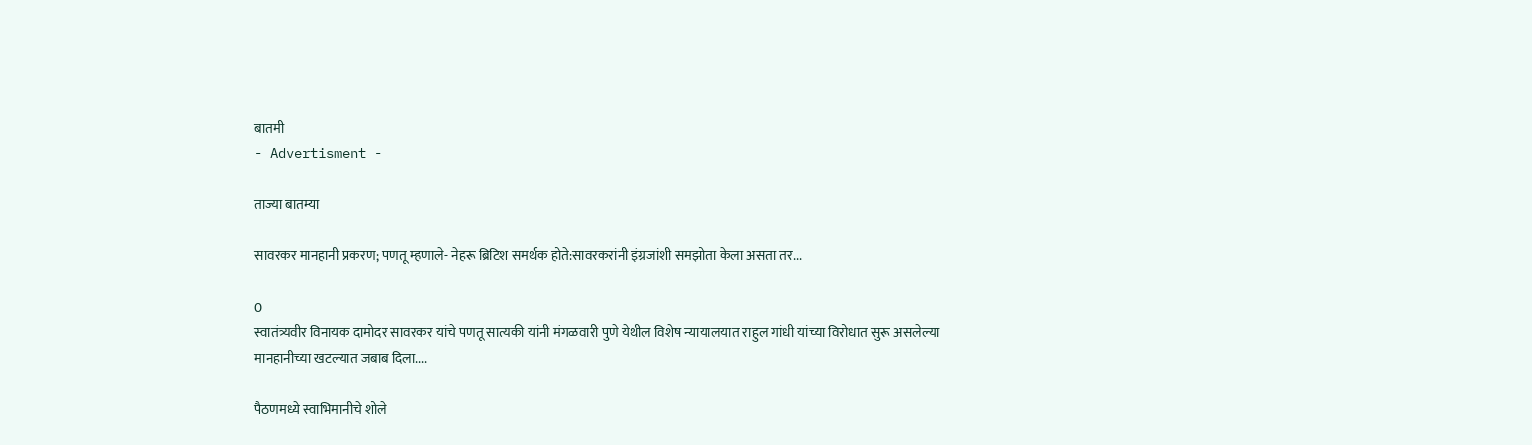बातमी
- Advertisment -

ताज्या बातम्या

सावरकर मानहानी प्रकरण; पणतू म्हणाले- नेहरू ब्रिटिश समर्थक होते:सावरकरांनी इंग्रजांशी समझोता केला असता तर...

0
स्वातंत्र्यवीर विनायक दामोदर सावरकर यांचे पणतू सात्यकी यांनी मंगळवारी पुणे येथील विशेष न्यायालयात राहुल गांधी यांच्या विरोधात सुरू असलेल्या मानहानीच्या खटल्यात जबाब दिला....

पैठणमध्ये स्वाभिमानीचे शोले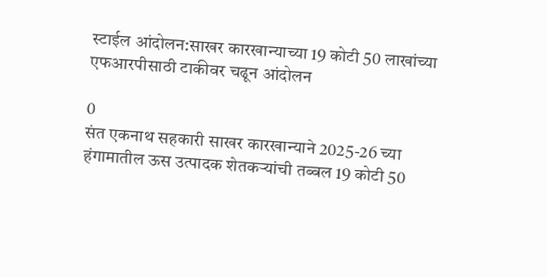स्टाईल आंदोलन:साखर कारखान्याच्या 19 कोटी 50 लाखांच्या एफआरपीसाठी टाकीवर चढून आंदोलन

0
संत एकनाथ सहकारी साखर कारखान्याने 2025-26 च्या हंगामातील ऊस उत्पादक शेतकऱ्यांची तब्बल 19 कोटी 50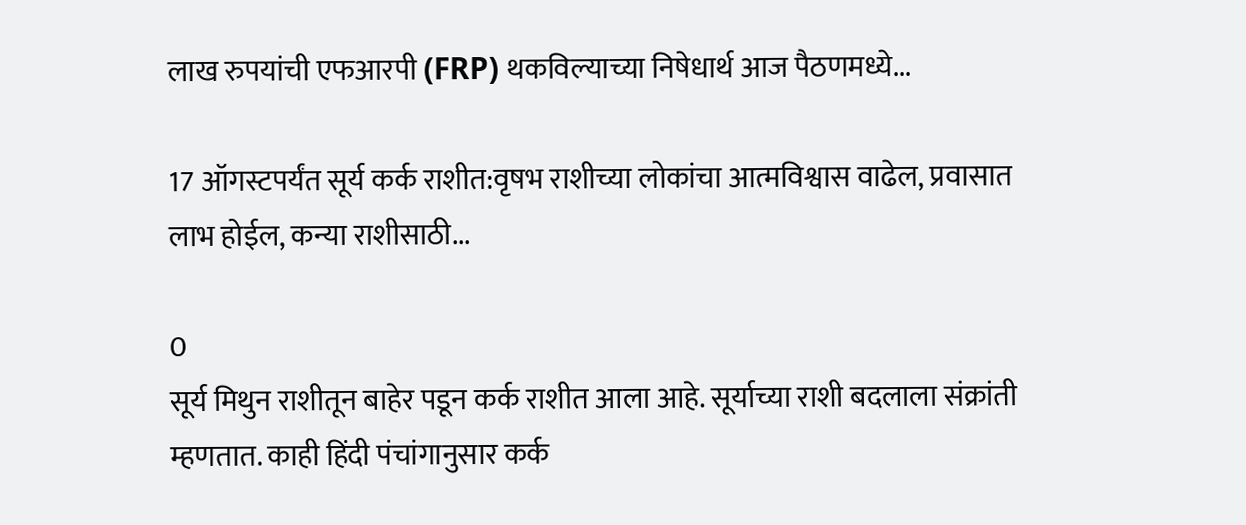लाख रुपयांची एफआरपी (FRP) थकविल्याच्या निषेधार्थ आज पैठणमध्ये...

17 ऑगस्टपर्यंत सूर्य कर्क राशीत:वृषभ राशीच्या लोकांचा आत्मविश्वास वाढेल, प्रवासात लाभ होईल, कन्या राशीसाठी...

0
सूर्य मिथुन राशीतून बाहेर पडून कर्क राशीत आला आहे. सूर्याच्या राशी बदलाला संक्रांती म्हणतात. काही हिंदी पंचांगानुसार कर्क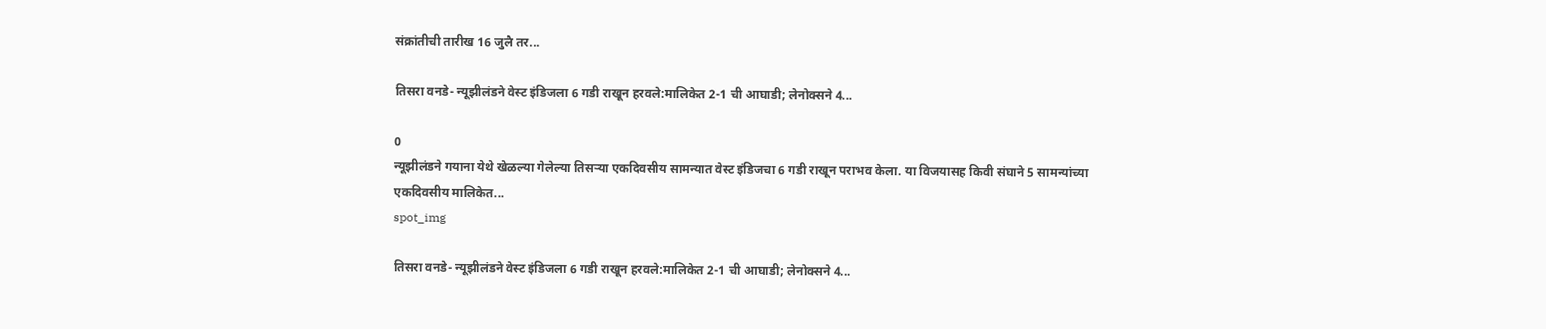संक्रांतीची तारीख 16 जुलै तर...

तिसरा वनडे- न्यूझीलंडने वेस्ट इंडिजला 6 गडी राखून हरवले:मालिकेत 2-1 ची आघाडी; लेनोक्सने 4...

0
न्यूझीलंडने गयाना येथे खेळल्या गेलेल्या तिसऱ्या एकदिवसीय सामन्यात वेस्ट इंडिजचा 6 गडी राखून पराभव केला. या विजयासह किवी संघाने 5 सामन्यांच्या एकदिवसीय मालिकेत...
spot_img

तिसरा वनडे- न्यूझीलंडने वेस्ट इंडिजला 6 गडी राखून हरवले:मालिकेत 2-1 ची आघाडी; लेनोक्सने 4...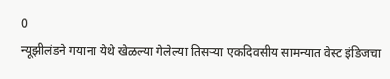0
न्यूझीलंडने गयाना येथे खेळल्या गेलेल्या तिसऱ्या एकदिवसीय सामन्यात वेस्ट इंडिजचा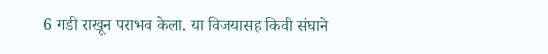6 गडी राखून पराभव केला. या विजयासह किवी संघाने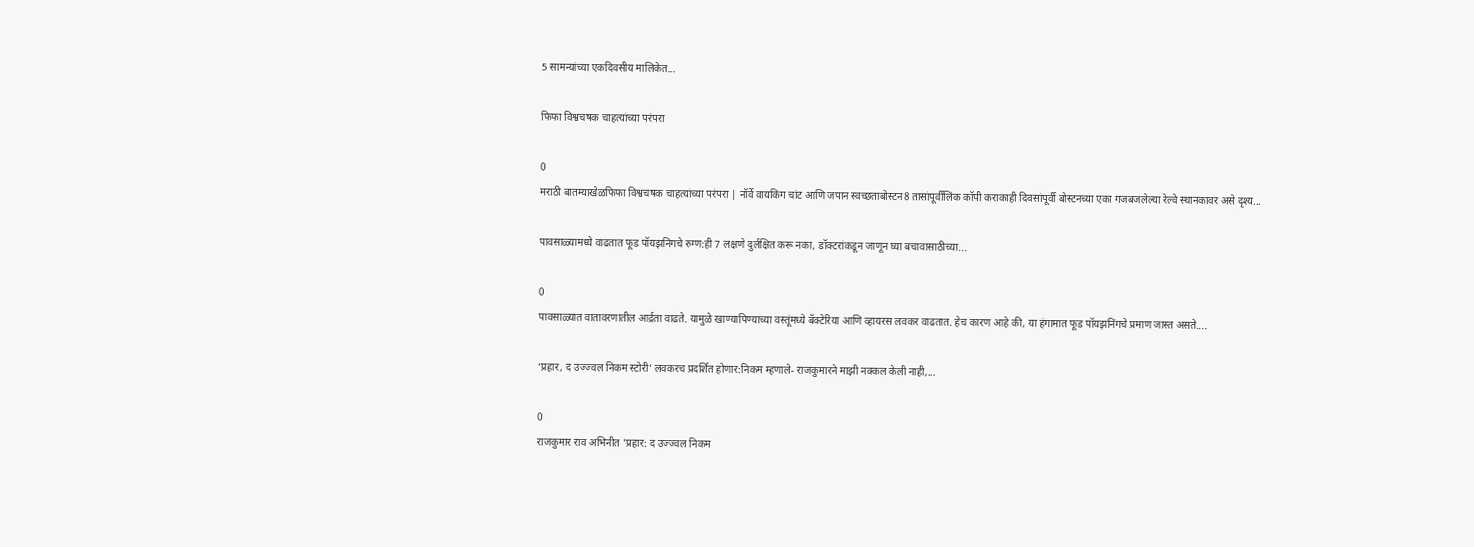5 सामन्यांच्या एकदिवसीय मालिकेत...

फिफा विश्वचषक चाहत्यांच्या परंपरा

0
मराठी बातम्याखेळफिफा विश्वचषक चाहत्यांच्या परंपरा | नॉर्वे वायकिंग चांट आणि जपान स्वच्छताबोस्टन8 तासांपूर्वीलिंक कॉपी कराकाही दिवसांपूर्वी बोस्टनच्या एका गजबजलेल्या रेल्वे स्थानकावर असे दृश्य...

पावसाळ्यामध्ये वाढतात फूड पॉयझनिंगचे रुग्ण:ही 7 लक्षणे दुर्लक्षित करू नका, डॉक्टरांकडून जाणून घ्या बचावासाठीच्या...

0
पावसाळ्यात वातावरणातील आर्द्रता वाढते. यामुळे खाण्यापिण्याच्या वस्तूंमध्ये बॅक्टेरिया आणि व्हायरस लवकर वाढतात. हेच कारण आहे की, या हंगामात फूड पॉयझनिंगचे प्रमाण जास्त असते....

‘प्रहार, द उज्ज्वल निकम स्टोरी’ लवकरच प्रदर्शित होणार:निकम म्हणाले- राजकुमारने माझी नक्कल केली नाही,...

0
राजकुमार राव अभिनीत 'प्रहार: द उज्ज्वल निकम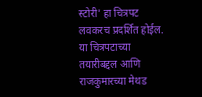स्टोरी' हा चित्रपट लवकरच प्रदर्शित होईल. या चित्रपटाच्या तयारीबद्दल आणि राजकुमारच्या मेथड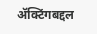ॲक्टिंगबद्दल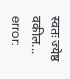स्वतः ज्येष्ठ वकील...
error: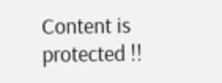Content is protected !!